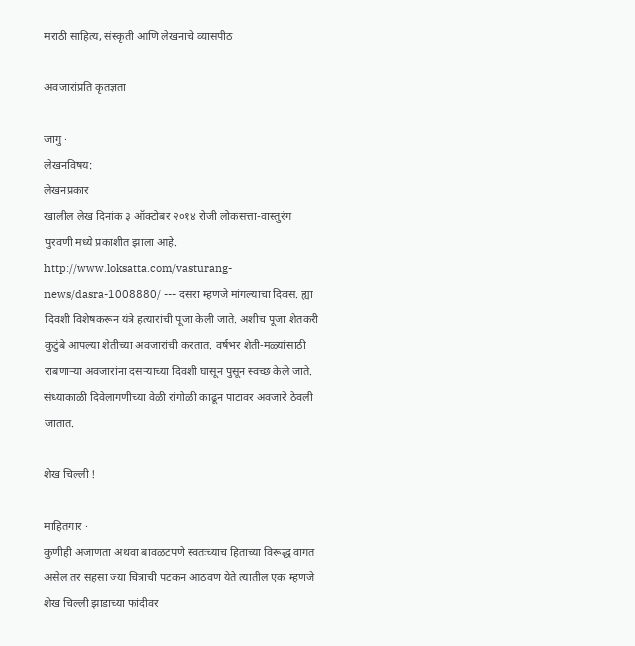मराठी साहित्य, संस्कृती आणि लेखनाचे व्यासपीठ

अवजारांप्रति कृतज्ञता

जागु ·
लेखनविषय:
लेखनप्रकार
खालील लेख दिनांक ३ ऑक्टोबर २०१४ रोजी लोकसत्ता-वास्तुरंग पुरवणी मध्ये प्रकाशीत झाला आहे. http://www.loksatta.com/vasturang-news/dasra-1008880/ --- दसरा म्हणजे मांगल्याचा दिवस. ह्या दिवशी विशेषकरून यंत्रे हत्यारांची पूजा केली जाते. अशीच पूजा शेतकरी कुटुंबे आपल्या शेतीच्या अवजारांची करतात. वर्षभर शेती-मळ्यांसाठी राबणार्‍या अवजारांना दसर्‍याच्या दिवशी घासून पुसून स्वच्छ केले जाते. संध्याकाळी दिवेलागणीच्या वेळी रांगोळी काढून पाटावर अवजारे ठेवली जातात.

शेख चिल्ली !

माहितगार ·
कुणीही अजाणता अथवा बावळटपणे स्वतःच्याच हिताच्या विरूद्ध वागत असेल तर सहसा ज्या चित्राची पटकन आठवण येते त्यातील एक म्हणजे शेख चिल्ली झाडाच्या फांदीवर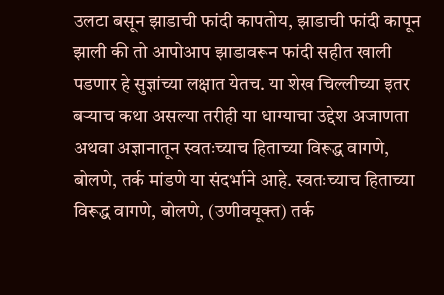उलटा बसून झाडाची फांदी कापतोय, झाडाची फांदी कापून झाली की तो आपोआप झाडावरून फांदी सहीत खाली पडणार हे सुज्ञांच्या लक्षात येतच. या शेख चिल्लीच्या इतर बर्‍याच कथा असल्या तरीही या धाग्याचा उद्देश अजाणता अथवा अज्ञानातून स्वतःच्याच हिताच्या विरूद्ध वागणे, बोलणे, तर्क मांडणे या संदर्भाने आहे. स्वतःच्याच हिताच्या विरूद्ध वागणे, बोलणे, (उणीवयूक्त) तर्क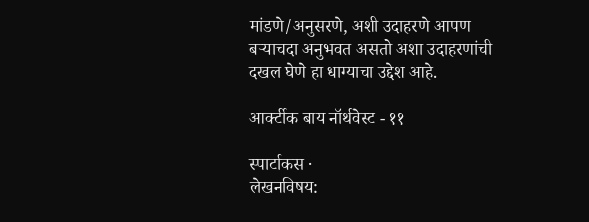मांडणे/अनुसरणे, अशी उदाहरणे आपण बर्‍याचदा अनुभवत असतो अशा उदाहरणांची दखल घेणे हा धाग्याचा उद्देश आहे.

आर्क्टीक बाय नॉर्थवेस्ट - ११

स्पार्टाकस ·
लेखनविषय: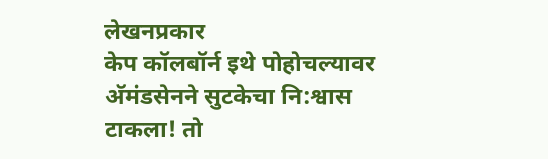लेखनप्रकार
केप कॉलबॉर्न इथे पोहोचल्यावर अ‍ॅमंडसेनने सुटकेचा नि:श्वास टाकला! तो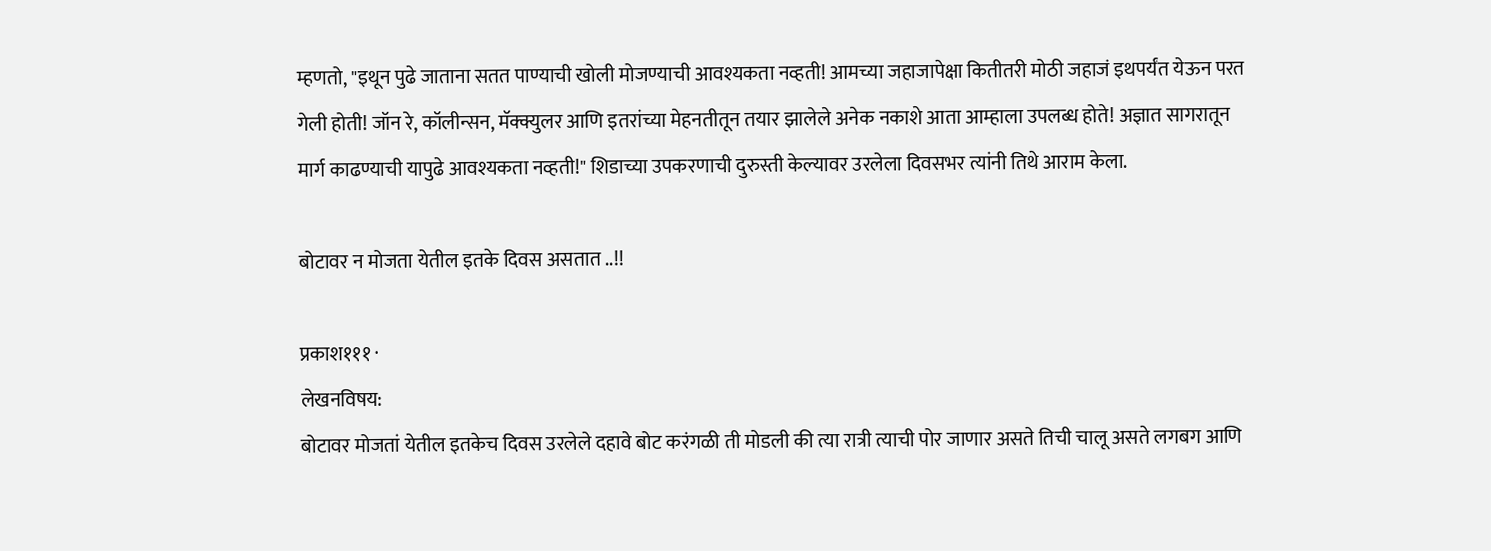म्हणतो, "इथून पुढे जाताना सतत पाण्याची खोली मोजण्याची आवश्यकता नव्हती! आमच्या जहाजापेक्षा कितीतरी मोठी जहाजं इथपर्यंत येऊन परत गेली होती! जॉन रे, कॉलीन्सन, मॅक्क्युलर आणि इतरांच्या मेहनतीतून तयार झालेले अनेक नकाशे आता आम्हाला उपलब्ध होते! अज्ञात सागरातून मार्ग काढण्याची यापुढे आवश्यकता नव्हती!" शिडाच्या उपकरणाची दुरुस्ती केल्यावर उरलेला दिवसभर त्यांनी तिथे आराम केला.

बोटावर न मोजता येतील इतके दिवस असतात ..!!

प्रकाश१११ ·
लेखनविषय:
बोटावर मोजतां येतील इतकेच दिवस उरलेले दहावे बोट करंगळी ती मोडली की त्या रात्री त्याची पोर जाणार असते तिची चालू असते लगबग आणि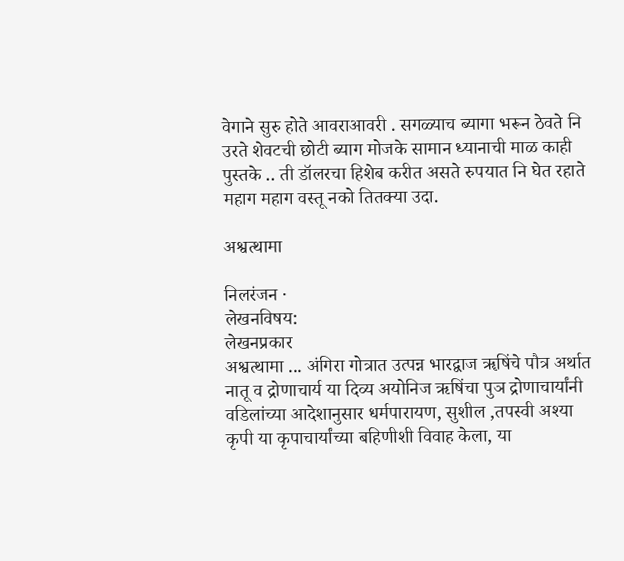वेगाने सुरु होते आवराआवरी . सगळ्याच ब्यागा भरून ठेवते नि उरते शेवटची छोटी ब्याग मोजके सामान ध्यानाची माळ काही पुस्तके .. ती डॉलरचा हिशेब करीत असते रुपयात नि घेत रहाते महाग महाग वस्तू नको तितक्या उदा.

अश्वत्थामा

निलरंजन ·
लेखनविषय:
लेखनप्रकार
अश्वत्थामा ... अंगिरा गोत्रात उत्पन्न भारद्वाज ॠषिंचे पौत्र अर्थात नातू व द्रोणाचार्य या दिव्य अयोनिज ऋषिंचा पुञ द्रोणाचार्यांनी वडिलांच्या आदेशानुसार धर्मपारायण, सुशील ,तपस्वी अश्या कृपी या कृपाचार्यांच्या बहिणीशी विवाह केला, या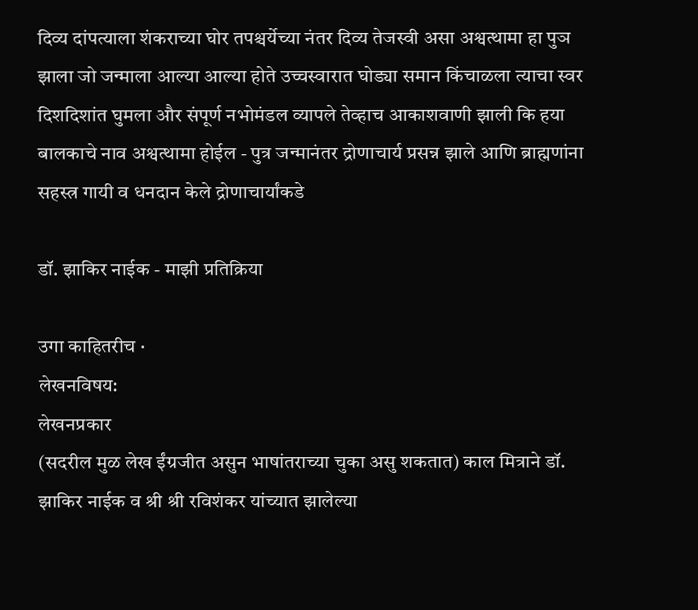दिव्य दांपत्याला शंकराच्या घोर तपश्चर्येच्या नंतर दिव्य तेजस्वी असा अश्वत्थामा हा पुञ झाला जो जन्माला आल्या आल्या होते उच्चस्वारात घोड्या समान किंचाळला त्याचा स्वर दिशदिशांत घुमला और संपूर्ण नभोमंडल व्यापले तेव्हाच आकाशवाणी झाली कि हया बालकाचे नाव अश्वत्थामा होईल - पुत्र जन्मानंतर द्रोणाचार्य प्रसन्न झाले आणि ब्राह्मणांना सहस्त्र गायी व धनदान केले द्रोणाचार्यांकडे

डॉ. झाकिर नाईक - माझी प्रतिक्रिया

उगा काहितरीच ·
लेखनविषय:
लेखनप्रकार
(सदरील मुळ लेख ईंग्रजीत असुन भाषांतराच्या चुका असु शकतात) काल मित्राने डॉ. झाकिर नाईक व श्री श्री रविशंकर यांच्यात झालेल्या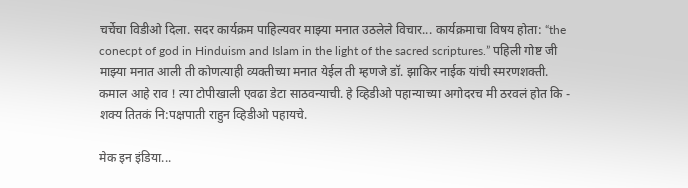चर्चेचा विडीओ दिला. सदर कार्यक्रम पाहिल्यवर माझ्या मनात उठलेले विचार... कार्यक्रमाचा विषय होता: “the conecpt of god in Hinduism and Islam in the light of the sacred scriptures.” पहिली गोष्ट जी माझ्या मनात आली ती कोणत्याही व्यक्तीच्या मनात येईल ती म्हणजे डॉ. झाकिर नाईक यांची स्मरणशक्ती. कमाल आहे राव ! त्या टोपीखाली एवढा डेटा साठवन्याची. हे व्हिडीओ पहान्याच्या अगोदरच मी ठरवलं होत कि - शक्य तितकं नि:पक्षपाती राहुन व्हिडीओ पहायचे.

मेक इन इंडिया...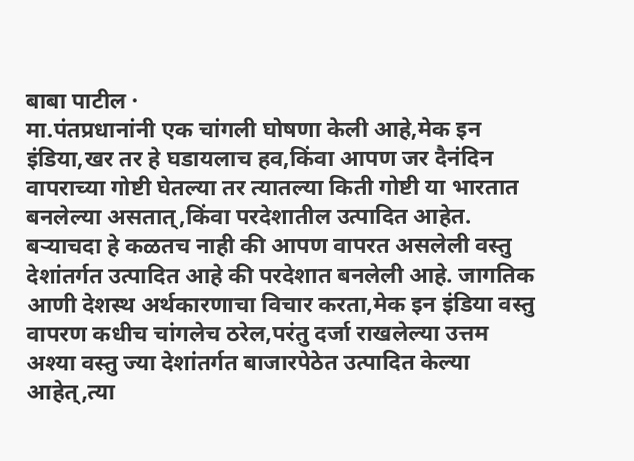बाबा पाटील ·
मा.पंतप्रधानांनी एक चांगली घोषणा केली आहे,मेक इन इंडिया,खर तर हे घडायलाच हव,किंवा आपण जर दैनंदिन वापराच्या गोष्टी घेतल्या तर त्यातल्या किती गोष्टी या भारतात बनलेल्या असतात्,किंवा परदेशातील उत्पादित आहेत. बर्‍याचदा हे कळतच नाही की आपण वापरत असलेली वस्तु देशांतर्गत उत्पादित आहे की परदेशात बनलेली आहे. जागतिक आणी देशस्थ अर्थकारणाचा विचार करता,मेक इन इंडिया वस्तु वापरण कधीच चांगलेच ठरेल,परंतु दर्जा राखलेल्या उत्तम अश्या वस्तु ज्या देशांतर्गत बाजारपेठेत उत्पादित केल्या आहेत्,त्या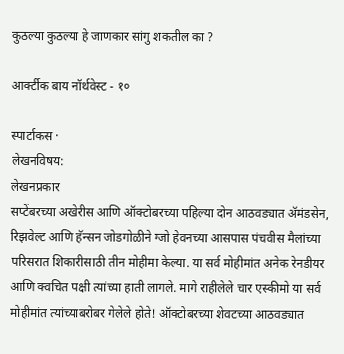कुठल्या कुठल्या हे जाणकार सांगु शकतील का ?

आर्क्टीक बाय नॉर्थवेस्ट - १०

स्पार्टाकस ·
लेखनविषय:
लेखनप्रकार
सप्टेंबरच्या अखेरीस आणि ऑक्टोबरच्या पहिल्या दोन आठवड्यात अ‍ॅमंडसेन, रिझवेल्ट आणि हॅन्सन जोडगोळीने ग्जो हेवनच्या आसपास पंचवीस मैलांच्या परिसरात शिकारीसाठी तीन मोहीमा केल्या. या सर्व मोहीमांत अनेक रेनडीयर आणि क्वचित पक्षी त्यांच्या हाती लागले. मागे राहीलेले चार एस्कीमो या सर्व मोहीमांत त्यांच्याबरोबर गेलेले होते! ऑक्टोबरच्या शेवटच्या आठवड्यात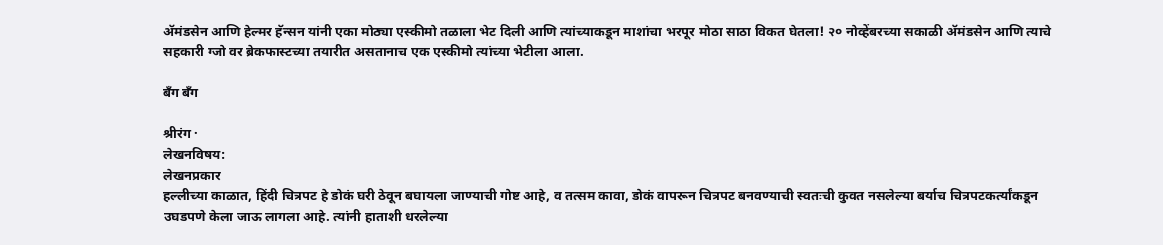अ‍ॅमंडसेन आणि हेल्मर हॅन्सन यांनी एका मोठ्या एस्कीमो तळाला भेट दिली आणि त्यांच्याकडून माशांचा भरपूर मोठा साठा विकत घेतला! २० नोव्हेंबरच्या सकाळी अ‍ॅमंडसेन आणि त्याचे सहकारी ग्जो वर ब्रेकफास्टच्या तयारीत असतानाच एक एस्कीमो त्यांच्या भेटीला आला.

बँग बँग

श्रीरंग ·
लेखनविषय:
लेखनप्रकार
हल्लीच्या काळात, हिंदी चित्रपट हे डोकं घरी ठेवून बघायला जाण्याची गोष्ट आहे, व तत्सम कावा, डोकं वापरून चित्रपट बनवण्याची स्वतःची कुवत नसलेल्या बर्याच चित्रपटकर्त्यांकडून उघडपणे केला जाऊ लागला आहे. त्यांनी हाताशी धरलेल्या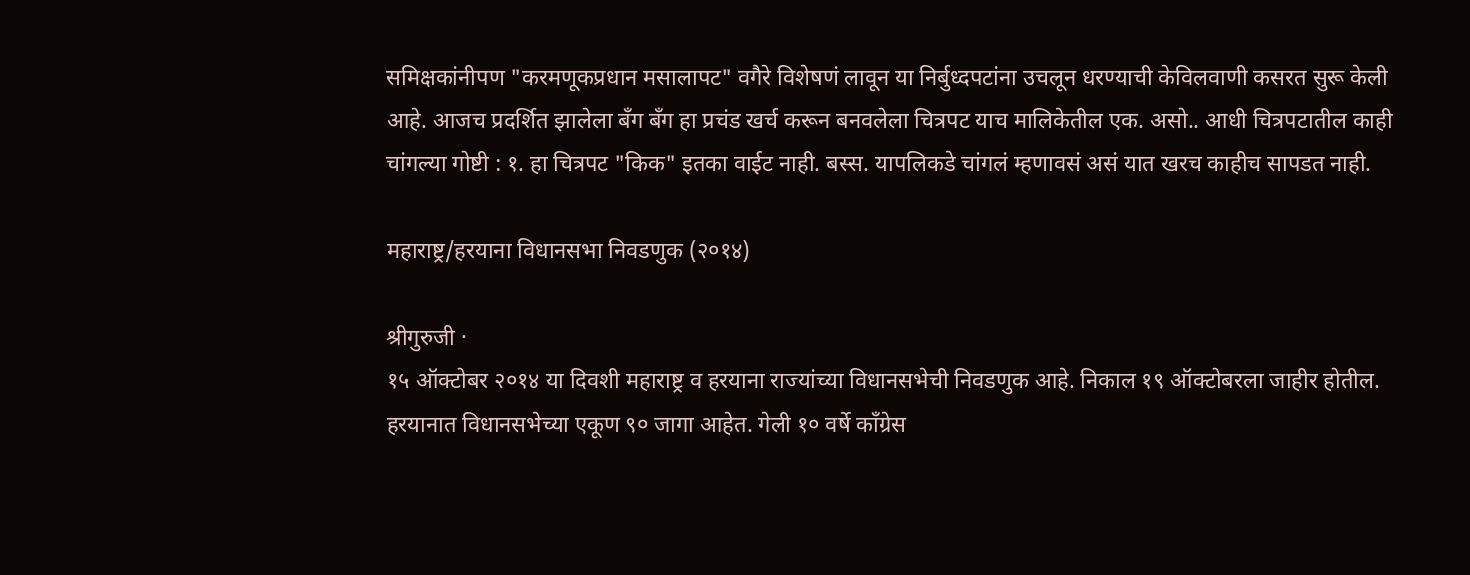समिक्षकांनीपण "करमणूकप्रधान मसालापट" वगैरे विशेषणं लावून या निर्बुध्दपटांना उचलून धरण्याची केविलवाणी कसरत सुरू केली आहे. आजच प्रदर्शित झालेला बँग बँग हा प्रचंड खर्च करून बनवलेला चित्रपट याच मालिकेतील एक. असो.. आधी चित्रपटातील काही चांगल्या गोष्टी : १. हा चित्रपट "किक" इतका वाईट नाही. बस्स. यापलिकडे चांगलं म्हणावसं असं यात खरच काहीच सापडत नाही.

महाराष्ट्र/हरयाना विधानसभा निवडणुक (२०१४)

श्रीगुरुजी ·
१५ ऑक्टोबर २०१४ या दिवशी महाराष्ट्र व हरयाना राज्यांच्या विधानसभेची निवडणुक आहे. निकाल १९ ऑक्टोबरला जाहीर होतील. हरयानात विधानसभेच्या एकूण ९० जागा आहेत. गेली १० वर्षे काँग्रेस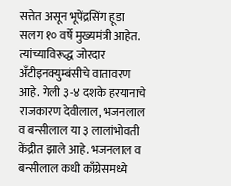सत्तेत असून भूपेंद्रसिंग हूडा सलग १० वर्षे मुख्यमंत्री आहेत. त्यांच्याविरूद्ध जोरदार अँटीइनक्युम्बंसीचे वातावरण आहे. गेली ३-४ दशके हरयानाचे राजकारण देवीलाल, भजनलाल व बन्सीलाल या ३ लालांभोवती केंद्रीत झाले आहे. भजनलाल व बन्सीलाल कधी काँग्रेसमध्ये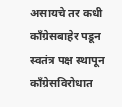असायचे तर कधी काँग्रेसबाहेर पडून स्वतंत्र पक्ष स्थापून काँग्रेसविरोधात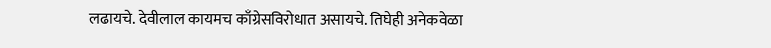लढायचे. देवीलाल कायमच काँग्रेसविरोधात असायचे. तिघेही अनेकवेळा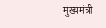मुख्यमंत्री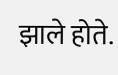झाले होते.